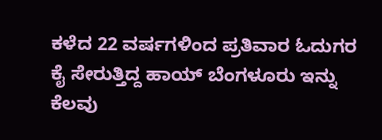ಕಳೆದ 22 ವರ್ಷಗಳಿಂದ ಪ್ರತಿವಾರ ಓದುಗರ ಕೈ ಸೇರುತ್ತಿದ್ದ ಹಾಯ್ ಬೆಂಗಳೂರು ಇನ್ನು ಕೆಲವು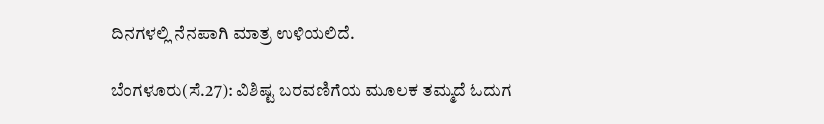ದಿನಗಳಲ್ಲಿ ನೆನಪಾಗಿ ಮಾತ್ರ ಉಳಿಯಲಿದೆ.

ಬೆಂಗಳೂರು(ಸೆ.27): ವಿಶಿಷ್ಟ ಬರವಣಿಗೆಯ ಮೂಲಕ ತಮ್ಮದೆ ಓದುಗ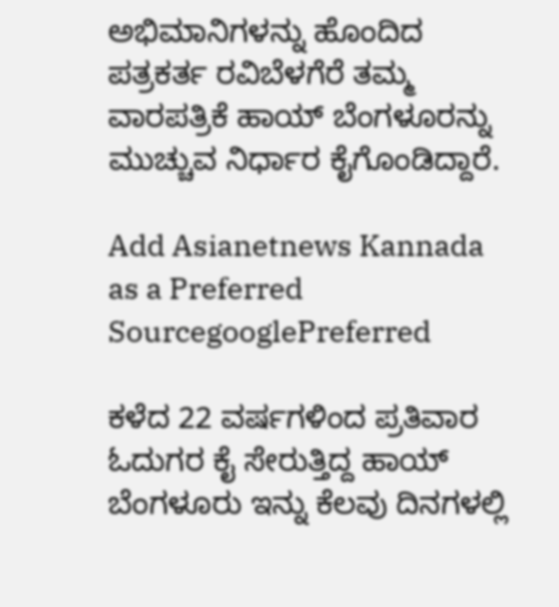ಅಭಿಮಾನಿಗಳನ್ನು ಹೊಂದಿದ ಪತ್ರಕರ್ತ ರವಿಬೆಳಗೆರೆ ತಮ್ಮ ವಾರಪತ್ರಿಕೆ ಹಾಯ್ ಬೆಂಗಳೂರನ್ನು ಮುಚ್ಚುವ ನಿರ್ಧಾರ ಕೈಗೊಂಡಿದ್ದಾರೆ.

Add Asianetnews Kannada as a Preferred SourcegooglePreferred

ಕಳೆದ 22 ವರ್ಷಗಳಿಂದ ಪ್ರತಿವಾರ ಓದುಗರ ಕೈ ಸೇರುತ್ತಿದ್ದ ಹಾಯ್ ಬೆಂಗಳೂರು ಇನ್ನು ಕೆಲವು ದಿನಗಳಲ್ಲಿ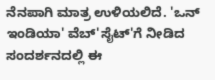ನೆನಪಾಗಿ ಮಾತ್ರ ಉಳಿಯಲಿದೆ. 'ಒನ್ ಇಂಡಿಯಾ' ವೆಬ್'ಸೈಟ್'ಗೆ ನೀಡಿದ ಸಂದರ್ಶನದಲ್ಲಿ ಈ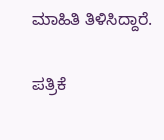ಮಾಹಿತಿ ತಿಳಿಸಿದ್ದಾರೆ.

ಪತ್ರಿಕೆ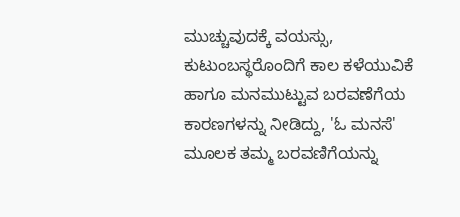ಮುಚ್ಚುವುದಕ್ಕೆ ವಯಸ್ಸು, ಕುಟುಂಬಸ್ಥರೊಂದಿಗೆ ಕಾಲ ಕಳೆಯುವಿಕೆ ಹಾಗೂ ಮನಮುಟ್ಟುವ ಬರವಣೆಗೆಯ ಕಾರಣಗಳನ್ನು ನೀಡಿದ್ದು, 'ಓ ಮನಸೆ' ಮೂಲಕ ತಮ್ಮ ಬರವಣಿಗೆಯನ್ನು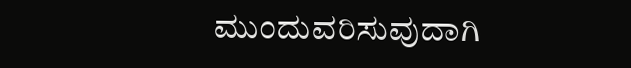ಮುಂದುವರಿಸುವುದಾಗಿ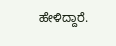ಹೇಳಿದ್ದಾರೆ.